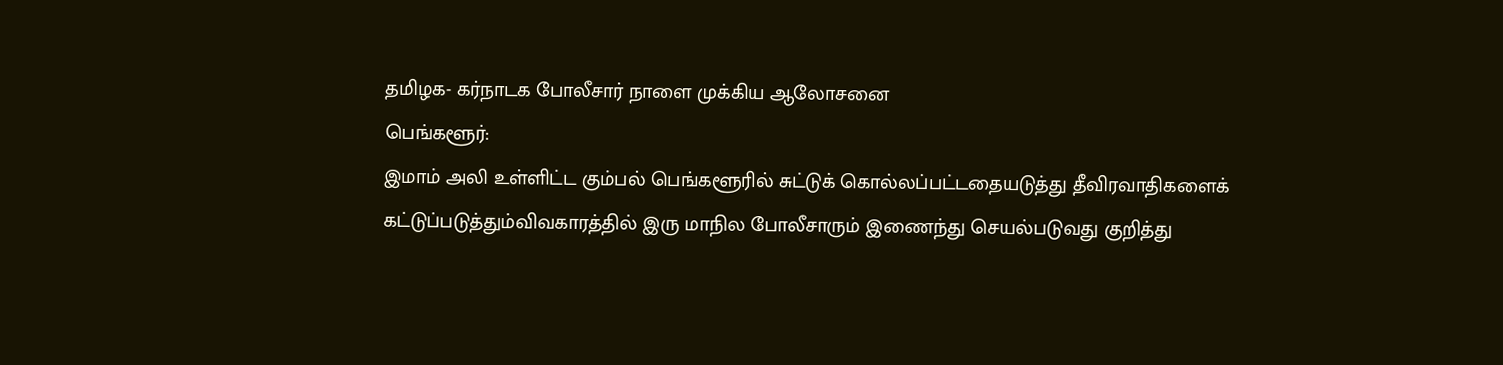தமிழக- கர்நாடக போலீசார் நாளை முக்கிய ஆலோசனை
பெங்களூர்:
இமாம் அலி உள்ளிட்ட கும்பல் பெங்களூரில் சுட்டுக் கொல்லப்பட்டதையடுத்து தீவிரவாதிகளைக் கட்டுப்படுத்தும்விவகாரத்தில் இரு மாநில போலீசாரும் இணைந்து செயல்படுவது குறித்து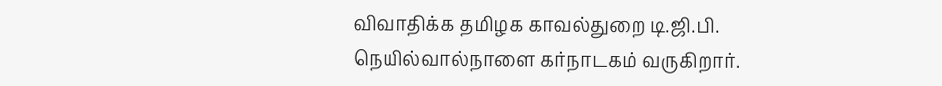விவாதிக்க தமிழக காவல்துறை டி.ஜி.பி. நெயில்வால்நாளை கர்நாடகம் வருகிறார்.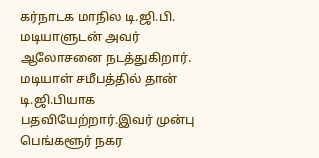கர்நாடக மாநில டி.ஜி.பி. மடியாளுடன் அவர் ஆலோசனை நடத்துகிறார். மடியாள் சமீபத்தில் தான் டி.ஜி.பியாக பதவியேற்றார்.இவர் முன்பு பெங்களூர் நகர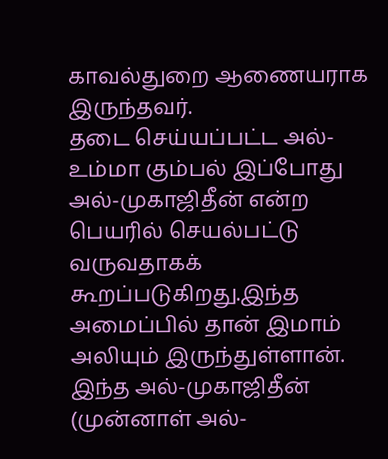காவல்துறை ஆணையராக இருந்தவர்.
தடை செய்யப்பட்ட அல்-உம்மா கும்பல் இப்போது அல்-முகாஜிதீன் என்ற பெயரில் செயல்பட்டு வருவதாகக் கூறப்படுகிறது.இந்த அமைப்பில் தான் இமாம் அலியும் இருந்துள்ளான். இந்த அல்-முகாஜிதீன் (முன்னாள் அல்-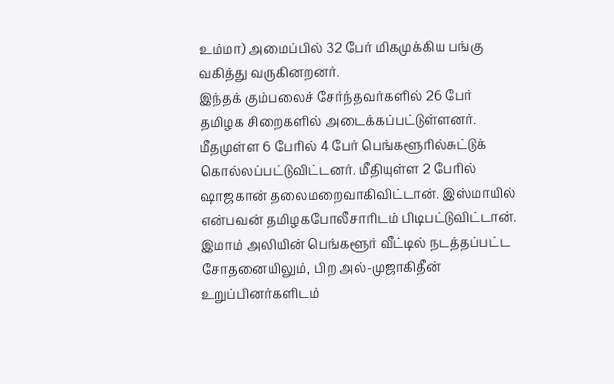உம்மா) அமைப்பில் 32 பேர் மிகமுக்கிய பங்கு வகித்து வருகினறனர்.
இந்தக் கும்பலைச் சேர்ந்தவர்களில் 26 பேர் தமிழக சிறைகளில் அடைக்கப்பட்டுள்ளனர். மீதமுள்ள 6 பேரில் 4 பேர் பெங்களூரில்சுட்டுக் கொல்லப்பட்டுவிட்டனர். மீதியுள்ள 2 பேரில் ஷாஜகான் தலைமறைவாகிவிட்டான். இஸ்மாயில் என்பவன் தமிழகபோலீசாரிடம் பிடிபட்டுவிட்டான்.
இமாம் அலியின் பெங்களூர் வீட்டில் நடத்தப்பட்ட சோதனையிலும், பிற அல்-முஜாகிதீன் உறுப்பினர்களிடம்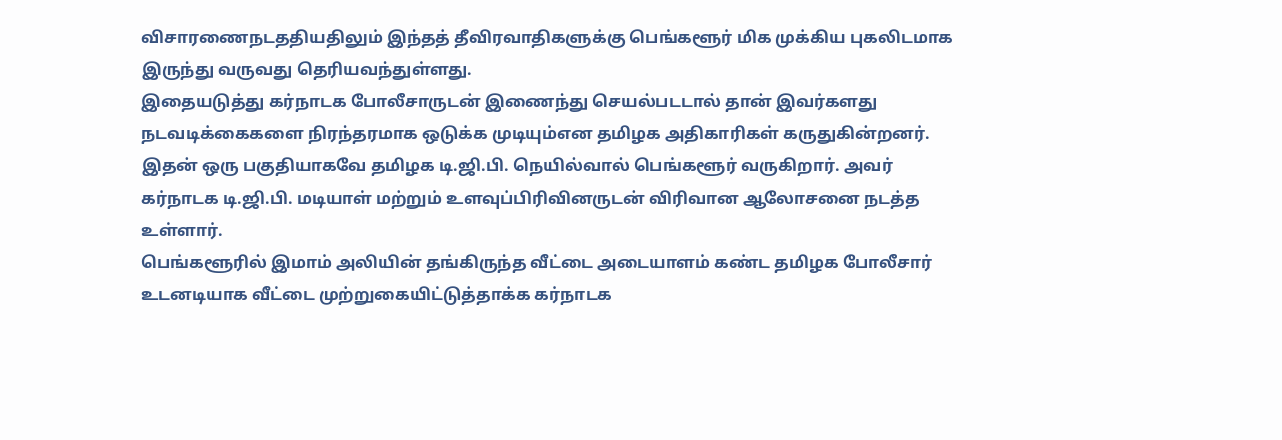விசாரணைநடததியதிலும் இந்தத் தீவிரவாதிகளுக்கு பெங்களூர் மிக முக்கிய புகலிடமாக இருந்து வருவது தெரியவந்துள்ளது.
இதையடுத்து கர்நாடக போலீசாருடன் இணைந்து செயல்படடால் தான் இவர்களது நடவடிக்கைகளை நிரந்தரமாக ஒடுக்க முடியும்என தமிழக அதிகாரிகள் கருதுகின்றனர்.
இதன் ஒரு பகுதியாகவே தமிழக டி.ஜி.பி. நெயில்வால் பெங்களூர் வருகிறார். அவர் கர்நாடக டி.ஜி.பி. மடியாள் மற்றும் உளவுப்பிரிவினருடன் விரிவான ஆலோசனை நடத்த உள்ளார்.
பெங்களூரில் இமாம் அலியின் தங்கிருந்த வீட்டை அடையாளம் கண்ட தமிழக போலீசார் உடனடியாக வீட்டை முற்றுகையிட்டுத்தாக்க கர்நாடக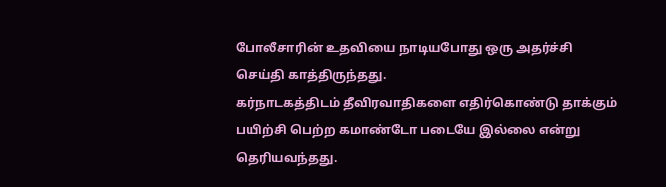போலீசாரின் உதவியை நாடியபோது ஒரு அதர்ச்சி செய்தி காத்திருந்தது.
கர்நாடகத்திடம் தீவிரவாதிகளை எதிர்கொண்டு தாக்கும் பயிற்சி பெற்ற கமாண்டோ படையே இல்லை என்று தெரியவந்தது.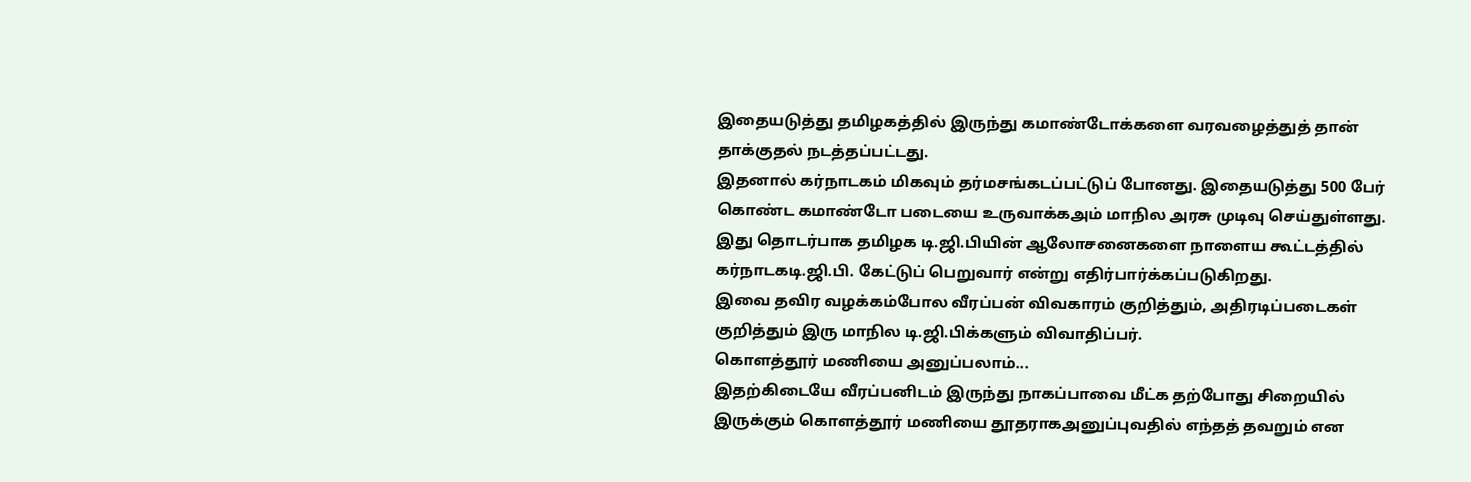இதையடுத்து தமிழகத்தில் இருந்து கமாண்டோக்களை வரவழைத்துத் தான் தாக்குதல் நடத்தப்பட்டது.
இதனால் கர்நாடகம் மிகவும் தர்மசங்கடப்பட்டுப் போனது. இதையடுத்து 500 பேர் கொண்ட கமாண்டோ படையை உருவாக்கஅம் மாநில அரசு முடிவு செய்துள்ளது. இது தொடர்பாக தமிழக டி.ஜி.பியின் ஆலோசனைகளை நாளைய கூட்டத்தில் கர்நாடகடி.ஜி.பி. கேட்டுப் பெறுவார் என்று எதிர்பார்க்கப்படுகிறது.
இவை தவிர வழக்கம்போல வீரப்பன் விவகாரம் குறித்தும், அதிரடிப்படைகள் குறித்தும் இரு மாநில டி.ஜி.பிக்களும் விவாதிப்பர்.
கொளத்தூர் மணியை அனுப்பலாம்...
இதற்கிடையே வீரப்பனிடம் இருந்து நாகப்பாவை மீட்க தற்போது சிறையில் இருக்கும் கொளத்தூர் மணியை தூதராகஅனுப்புவதில் எந்தத் தவறும் என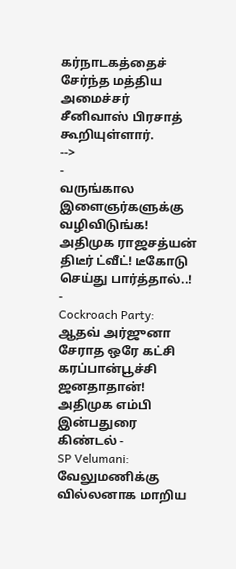கர்நாடகத்தைச் சேர்ந்த மத்திய அமைச்சர் சீனிவாஸ் பிரசாத் கூறியுள்ளார்.
-->
-
வருங்கால இளைஞர்களுக்கு வழிவிடுங்க! அதிமுக ராஜசத்யன் திடீர் ட்வீட்! டீகோடு செய்து பார்த்தால்..! -
Cockroach Party: ஆதவ் அர்ஜுனா சேராத ஒரே கட்சி கரப்பான்பூச்சி ஜனதாதான்! அதிமுக எம்பி இன்பதுரை கிண்டல் -
SP Velumani: வேலுமணிக்கு வில்லனாக மாறிய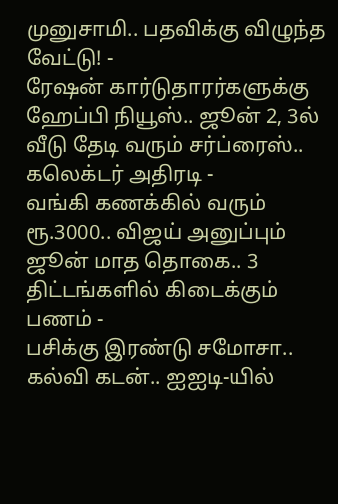முனுசாமி.. பதவிக்கு விழுந்த வேட்டு! -
ரேஷன் கார்டுதாரர்களுக்கு ஹேப்பி நியூஸ்.. ஜூன் 2, 3ல் வீடு தேடி வரும் சர்ப்ரைஸ்.. கலெக்டர் அதிரடி -
வங்கி கணக்கில் வரும் ரூ.3000.. விஜய் அனுப்பும் ஜூன் மாத தொகை.. 3 திட்டங்களில் கிடைக்கும் பணம் -
பசிக்கு இரண்டு சமோசா.. கல்வி கடன்.. ஐஐடி-யில்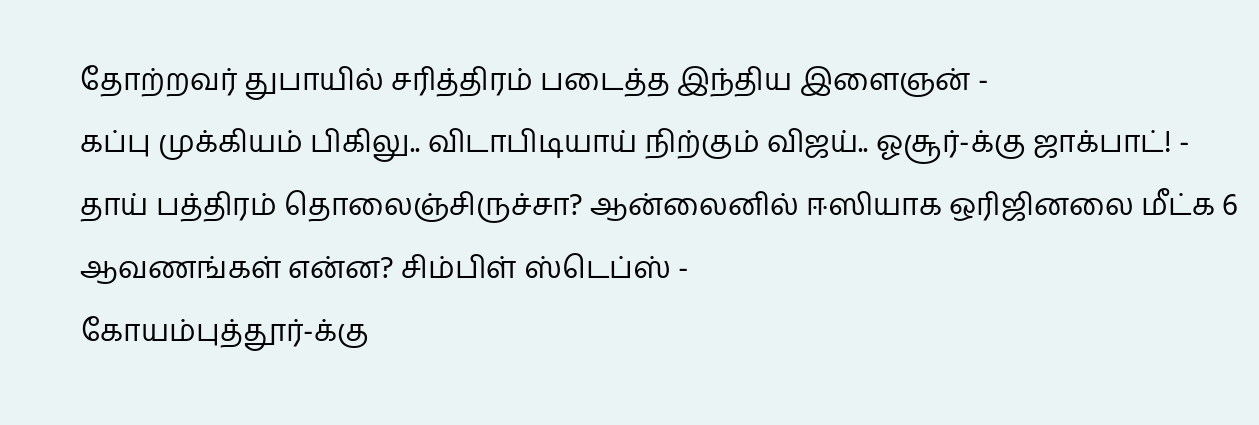தோற்றவர் துபாயில் சரித்திரம் படைத்த இந்திய இளைஞன் -
கப்பு முக்கியம் பிகிலு.. விடாபிடியாய் நிற்கும் விஜய்.. ஓசூர்-க்கு ஜாக்பாட்! -
தாய் பத்திரம் தொலைஞ்சிருச்சா? ஆன்லைனில் ஈஸியாக ஒரிஜினலை மீட்க 6 ஆவணங்கள் என்ன? சிம்பிள் ஸ்டெப்ஸ் -
கோயம்புத்தூர்-க்கு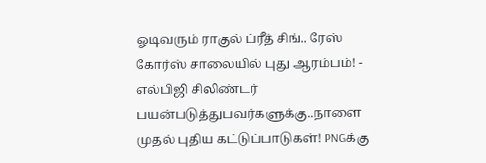ஓடிவரும் ராகுல் ப்ரீத் சிங்.. ரேஸ் கோர்ஸ் சாலையில் புது ஆரம்பம்! -
எல்பிஜி சிலிண்டர் பயன்படுத்துபவர்களுக்கு..நாளை முதல் புதிய கட்டுப்பாடுகள்! PNGக்கு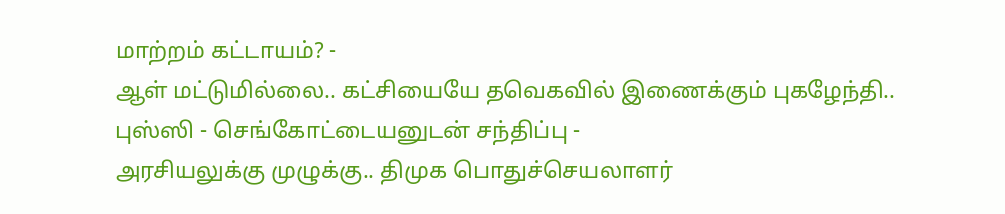மாற்றம் கட்டாயம்? -
ஆள் மட்டுமில்லை.. கட்சியையே தவெகவில் இணைக்கும் புகழேந்தி.. புஸ்ஸி - செங்கோட்டையனுடன் சந்திப்பு -
அரசியலுக்கு முழுக்கு.. திமுக பொதுச்செயலாளர்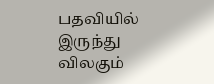பதவியில் இருந்து விலகும்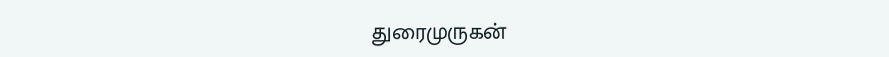துரைமுருகன்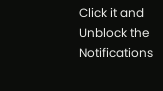Click it and Unblock the Notifications